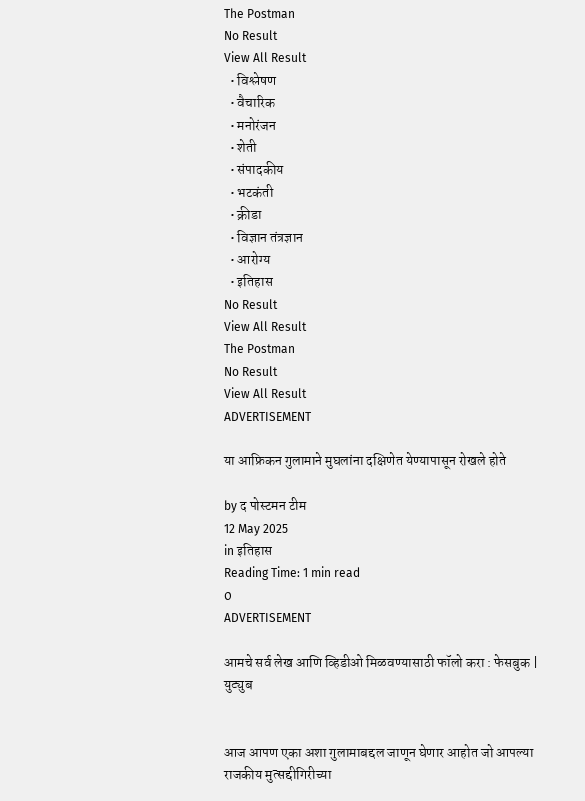The Postman
No Result
View All Result
  • विश्लेषण
  • वैचारिक
  • मनोरंजन
  • शेती
  • संपादकीय
  • भटकंती
  • क्रीडा
  • विज्ञान तंत्रज्ञान
  • आरोग्य
  • इतिहास
No Result
View All Result
The Postman
No Result
View All Result
ADVERTISEMENT

या आफ्रिकन गुलामाने मुघलांना दक्षिणेत येण्यापासून रोखले होते

by द पोस्टमन टीम
12 May 2025
in इतिहास
Reading Time: 1 min read
0
ADVERTISEMENT

आमचे सर्व लेख आणि व्हिडीओ मिळवण्यासाठी फॉलो करा : फेसबुक | युट्युब


आज आपण एका अशा गुलामाबद्दल जाणून घेणार आहोत जो आपल्या राजकीय मुत्सद्दीगिरीच्या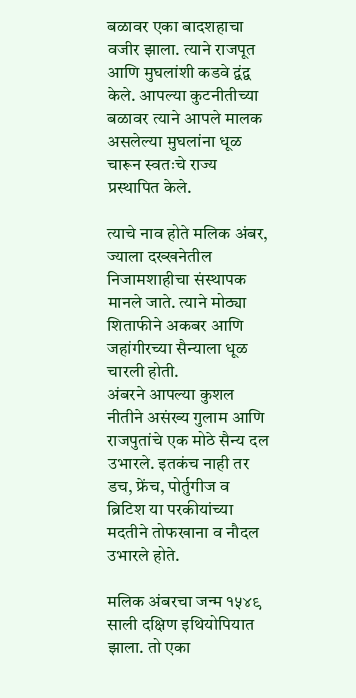बळावर एका बादशहाचा वजीर झाला. त्याने राजपूत आणि मुघलांशी कडवे द्वंद्व केले. आपल्या कुटनीतीच्या बळावर त्याने आपले मालक असलेल्या मुघलांना धूळ चारून स्वतःचे राज्य प्रस्थापित केले.

त्याचे नाव होते मलिक अंबर, ज्याला दख्खनेतील निजामशाहीचा संस्थापक मानले जाते. त्याने मोठ्या शिताफीने अकबर आणि जहांगीरच्या सैन्याला धूळ चारली होती.
अंबरने आपल्या कुशल नीतीने असंख्य गुलाम आणि राजपुतांचे एक मोठे सैन्य दल उभारले. इतकंच नाही तर डच, फ्रेंच, पोर्तुगीज व ब्रिटिश या परकीयांच्या मदतीने तोफखाना व नौदल उभारले होते.

मलिक अंबरचा जन्म १५४९ साली दक्षिण इथियोपियात झाला. तो एका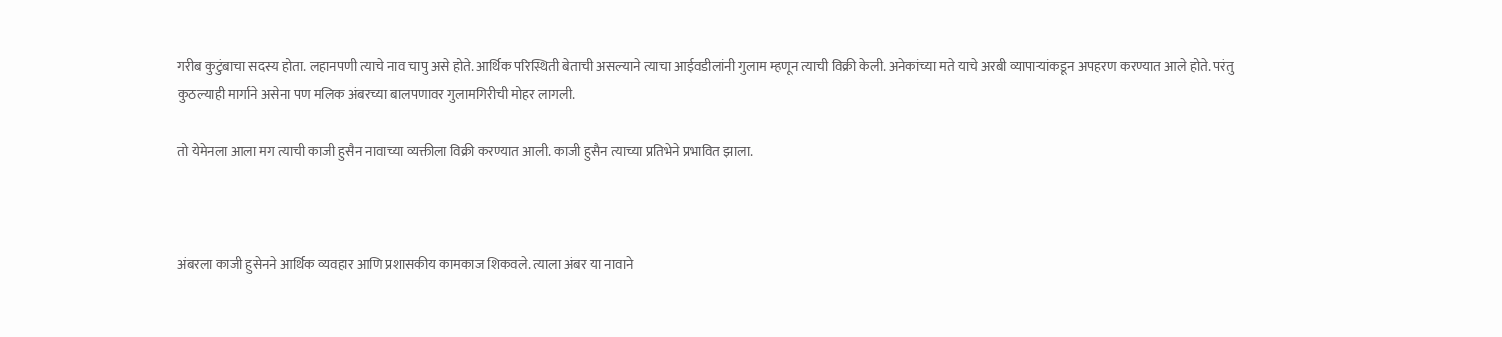गरीब कुटुंबाचा सदस्य होता. लहानपणी त्याचे नाव चापु असे होते. आर्थिक परिस्थिती बेताची असल्याने त्याचा आईवडीलांनी गुलाम म्हणून त्याची विक्री केली. अनेकांच्या मते याचे अरबी व्यापाऱ्यांकडून अपहरण करण्यात आले होते. परंतु कुठल्याही मार्गाने असेना पण मलिक अंबरच्या बालपणावर गुलामगिरीची मोहर लागली.

तो येमेनला आला मग त्याची काजी हुसैन नावाच्या व्यक्तीला विक्री करण्यात आली. काजी हुसैन त्याच्या प्रतिभेने प्रभावित झाला.



अंबरला काजी हुसेनने आर्थिक व्यवहार आणि प्रशासकीय कामकाज शिकवले. त्याला अंबर या नावाने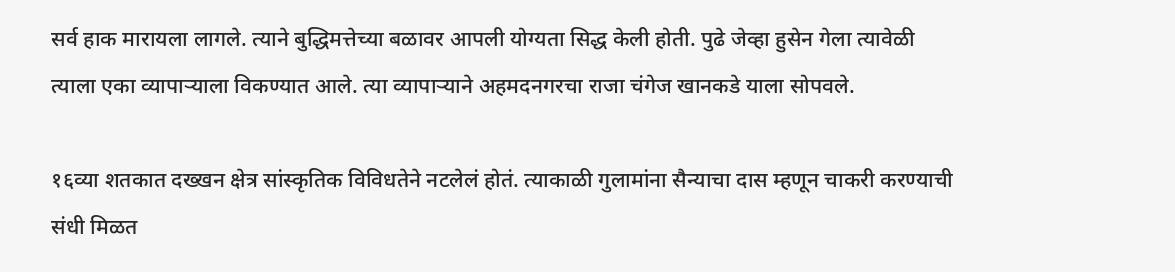सर्व हाक मारायला लागले. त्याने बुद्धिमत्तेच्या बळावर आपली योग्यता सिद्ध केली होती. पुढे जेव्हा हुसेन गेला त्यावेळी त्याला एका व्यापाऱ्याला विकण्यात आले. त्या व्यापाऱ्याने अहमदनगरचा राजा चंगेज खानकडे याला सोपवले.

१६व्या शतकात दख्खन क्षेत्र सांस्कृतिक विविधतेने नटलेलं होतं. त्याकाळी गुलामांना सैन्याचा दास म्हणून चाकरी करण्याची संधी मिळत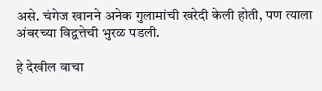असे. चंगेज खानने अनेक गुलामांची खरेदी केली होती, पण त्याला अंबरच्या विद्वत्तेची भुरळ पडली.

हे देखील वाचा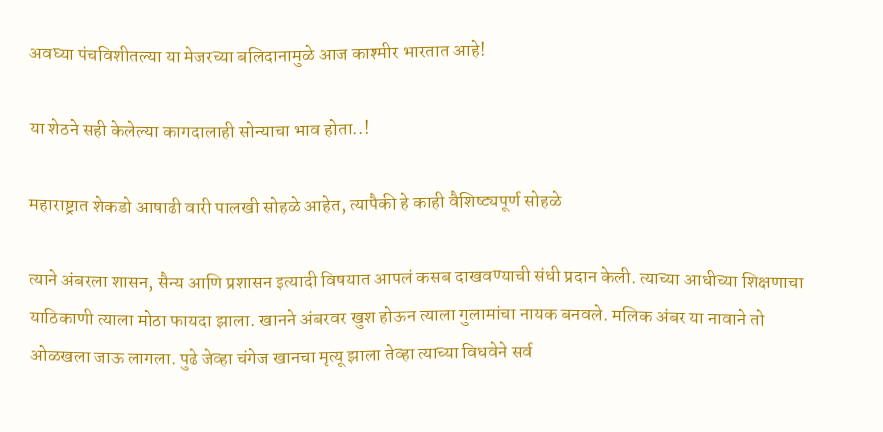अवघ्या पंचविशीतल्या या मेजरच्या बलिदानामुळे आज काश्मीर भारतात आहे!

या शेठने सही केलेल्या कागदालाही सोन्याचा भाव होता..!

महाराष्ट्रात शेकडो आषाढी वारी पालखी सोहळे आहेत, त्यापैकी हे काही वैशिष्ट्यपूर्ण सोहळे

त्याने अंबरला शासन, सैन्य आणि प्रशासन इत्यादी विषयात आपलं कसब दाखवण्याची संधी प्रदान केली. त्याच्या आधीच्या शिक्षणाचा याठिकाणी त्याला मोठा फायदा झाला. खानने अंबरवर खुश होऊन त्याला गुलामांचा नायक बनवले. मलिक अंबर या नावाने तो ओळखला जाऊ लागला. पुढे जेव्हा चंगेज खानचा मृत्यू झाला तेव्हा त्याच्या विधवेने सर्व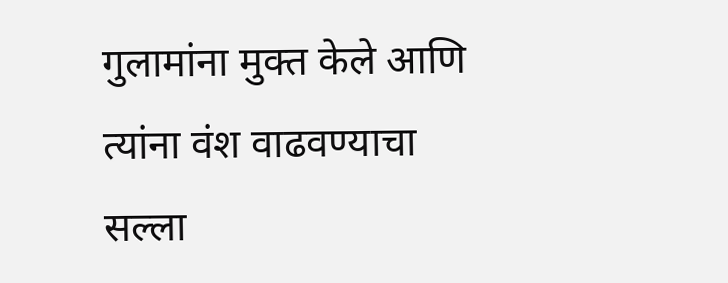गुलामांना मुक्त केले आणि त्यांना वंश वाढवण्याचा सल्ला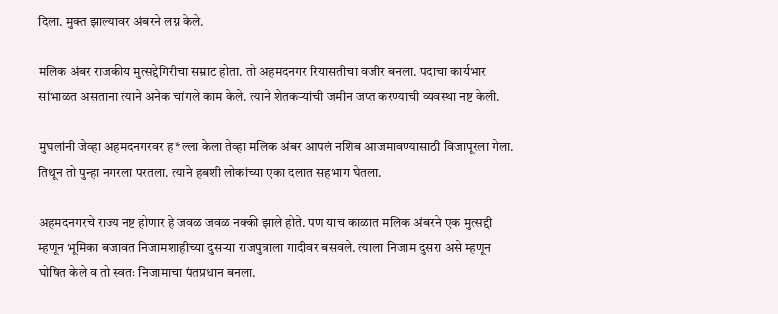दिला. मुक्त झाल्यावर अंबरने लग्न केले.

मलिक अंबर राजकीय मुत्सद्देगिरीचा सम्राट होता. तो अहमदनगर रियासतीचा वजीर बनला. पदाचा कार्यभार सांभाळत असताना त्याने अनेक चांगले काम केले. त्याने शेतकऱ्यांची जमीन जप्त करण्याची व्यवस्था नष्ट केली.

मुघलांनी जेव्हा अहमदनगरवर ह*ल्ला केला तेव्हा मलिक अंबर आपलं नशिब आजमावण्यासाठी विजापूरला गेला. तिथून तो पुन्हा नगरला परतला. त्याने हबशी लोकांच्या एका दलात सहभाग घेतला.

अहमदनगरचे राज्य नष्ट होणार हे जवळ जवळ नक्की झाले होते. पण याच काळात मलिक अंबरने एक मुत्सद्दी म्हणून भूमिका बजावत निजामशाहीच्या दुसऱ्या राजपुत्राला गादीवर बसवले. त्याला निजाम दुसरा असे म्हणून घोषित केले व तो स्वतः निजामाचा पंतप्रधान बनला.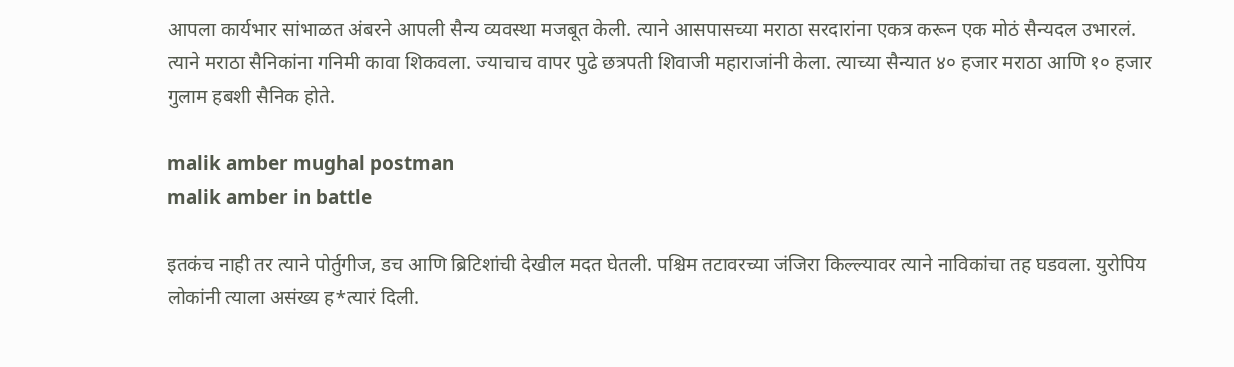आपला कार्यभार सांभाळत अंबरने आपली सैन्य व्यवस्था मजबूत केली. त्याने आसपासच्या मराठा सरदारांना एकत्र करून एक मोठं सैन्यदल उभारलं. त्याने मराठा सैनिकांना गनिमी कावा शिकवला. ज्याचाच वापर पुढे छत्रपती शिवाजी महाराजांनी केला. त्याच्या सैन्यात ४० हजार मराठा आणि १० हजार गुलाम हबशी सैनिक होते.

malik amber mughal postman
malik amber in battle

इतकंच नाही तर त्याने पोर्तुगीज, डच आणि ब्रिटिशांची देखील मदत घेतली. पश्चिम तटावरच्या जंजिरा किल्ल्यावर त्याने नाविकांचा तह घडवला. युरोपिय लोकांनी त्याला असंख्य ह*त्यारं दिली.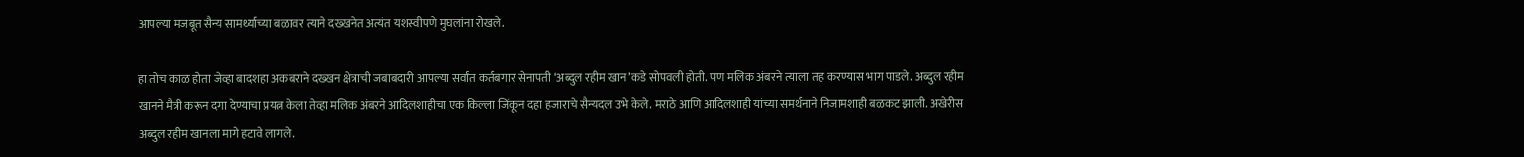आपल्या मजबूत सैन्य सामर्थ्याच्या बळावर त्याने दख्खनेत अत्यंत यशस्वीपणे मुघलांना रोखले.

हा तोच काळ होता जेव्हा बादशहा अकबराने दख्खन क्षेत्राची जबाबदारी आपल्या सर्वांत कर्तबगार सेनापती ‘अब्दुल रहीम खान’कडे सोपवली होती. पण मलिक अंबरने त्याला तह करण्यास भाग पाडले. अब्दुल रहीम खानने मैत्री करून दगा देण्याचा प्रयत्न केला तेव्हा मलिक अंबरने आदिलशाहीचा एक किल्ला जिंकून दहा हजाराचे सैन्यदल उभे केले. मराठे आणि आदिलशाही यांच्या समर्थनाने निजामशाही बळकट झाली. अखेरीस अब्दुल रहीम खानला मागे हटावे लागले.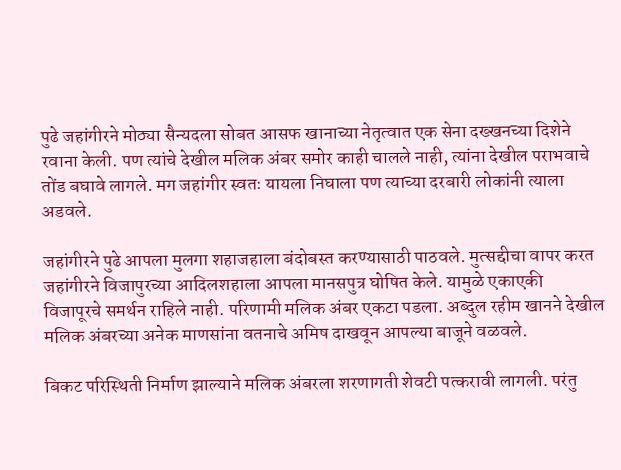पुढे जहांगीरने मोठ्या सैन्यदला सोबत आसफ खानाच्या नेतृत्वात एक सेना दख्खनच्या दिशेने रवाना केली. पण त्यांचे देखील मलिक अंबर समोर काही चालले नाही, त्यांना देखील पराभवाचे तोंड बघावे लागले. मग जहांगीर स्वतः यायला निघाला पण त्याच्या दरबारी लोकांनी त्याला अडवले.

जहांगीरने पुढे आपला मुलगा शहाजहाला बंदोबस्त करण्यासाठी पाठवले. मुत्सद्दीचा वापर करत जहांगीरने विजापुरच्या आदिलशहाला आपला मानसपुत्र घोषित केले. यामुळे एकाएकी विजापूरचे समर्थन राहिले नाही. परिणामी मलिक अंबर एकटा पडला. अब्दुल रहीम खानने देखील मलिक अंबरच्या अनेक माणसांना वतनाचे अमिष दाखवून आपल्या बाजूने वळवले.

बिकट परिस्थिती निर्माण झाल्याने मलिक अंबरला शरणागती शेवटी पत्करावी लागली. परंतु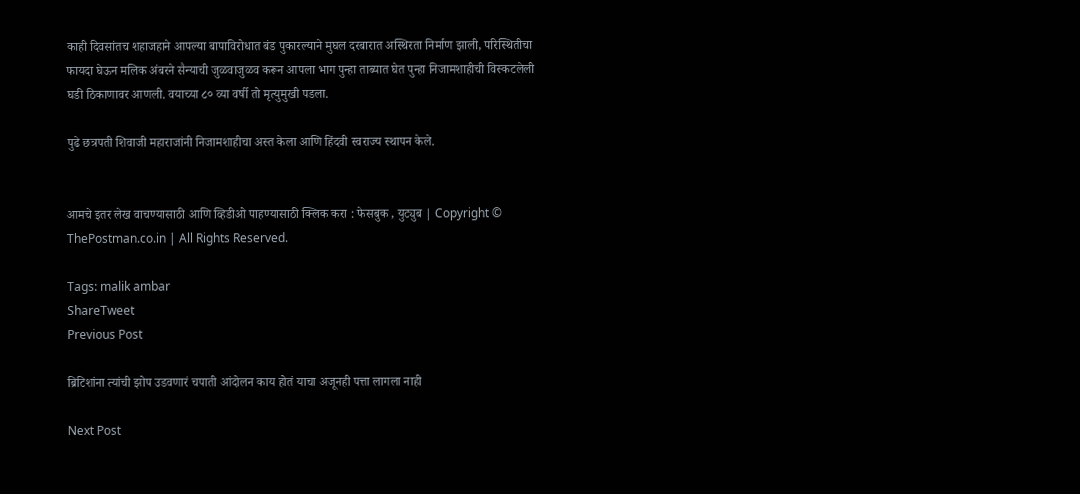काही दिवसांतच शहाजहाने आपल्या बापाविरोधात बंड पुकारल्याने मुघल दरबारात अस्थिरता निर्माण झाली, परिस्थितीचा फायदा घेऊन मलिक अंबरने सैन्याची जुळवाजुळव करून आपला भाग पुन्हा ताब्यात घेत पुन्हा निजामशाहीची विस्कटलेली घडी ठिकाणावर आणली. वयाच्या ८० व्या वर्षी तो मृत्युमुखी पडला.

पुढे छत्रपती शिवाजी महाराजांनी निजामशाहीचा अस्त केला आणि हिंदवी स्वराज्य स्थापन केले.


आमचे इतर लेख वाचण्यासाठी आणि व्हिडीओ पाहण्यासाठी क्लिक करा : फेसबुक , युट्युब | Copyright © ThePostman.co.in | All Rights Reserved.

Tags: malik ambar
ShareTweet
Previous Post

ब्रिटिशांना त्यांची झोप उडवणारं चपाती आंदोलन काय होतं याचा अजूनही पत्ता लागला नाही

Next Post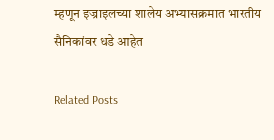म्हणून इज्राइलच्या शालेय अभ्यासक्रमात भारतीय सैनिकांवर धडे आहेत

Related Posts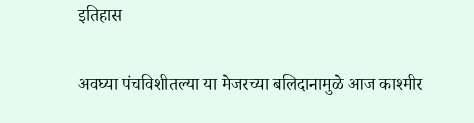इतिहास

अवघ्या पंचविशीतल्या या मेजरच्या बलिदानामुळे आज काश्मीर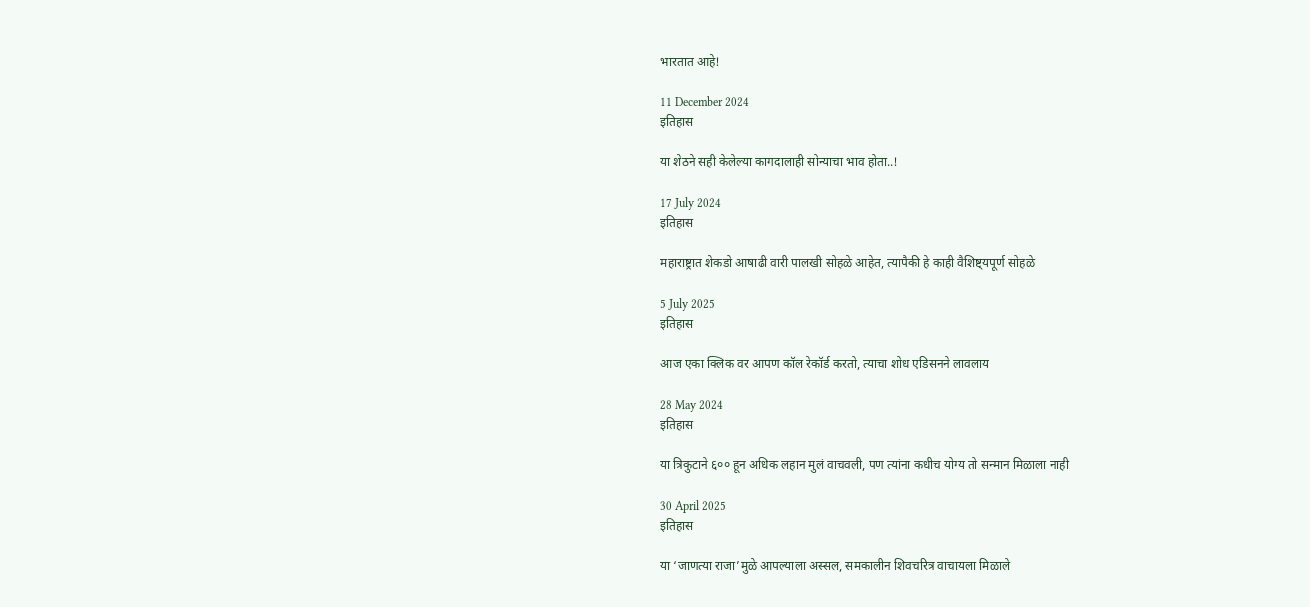भारतात आहे!

11 December 2024
इतिहास

या शेठने सही केलेल्या कागदालाही सोन्याचा भाव होता..!

17 July 2024
इतिहास

महाराष्ट्रात शेकडो आषाढी वारी पालखी सोहळे आहेत, त्यापैकी हे काही वैशिष्ट्यपूर्ण सोहळे

5 July 2025
इतिहास

आज एका क्लिक वर आपण कॉल रेकॉर्ड करतो, त्याचा शोध एडिसनने लावलाय

28 May 2024
इतिहास

या त्रिकुटाने ६०० हून अधिक लहान मुलं वाचवली, पण त्यांना कधीच योग्य तो सन्मान मिळाला नाही

30 April 2025
इतिहास

या ‘जाणत्या राजा’मुळे आपल्याला अस्सल, समकालीन शिवचरित्र वाचायला मिळाले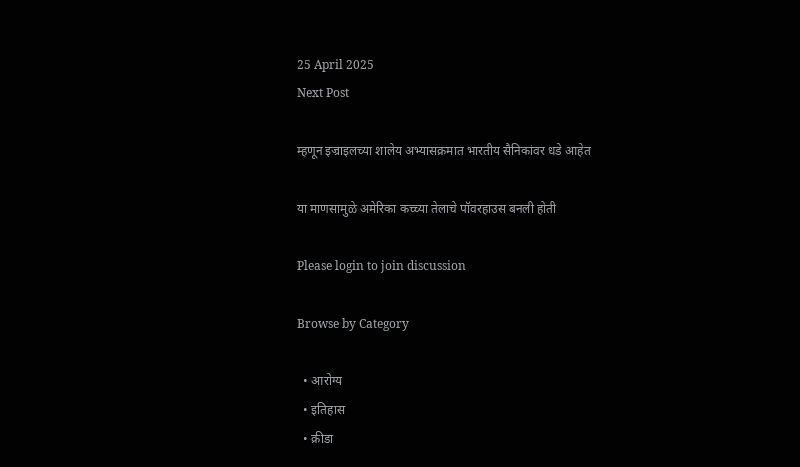25 April 2025
Next Post

म्हणून इज्राइलच्या शालेय अभ्यासक्रमात भारतीय सैनिकांवर धडे आहेत

या माणसामुळे अमेरिका कच्च्या तेलाचे पॉवरहाउस बनली होती

Please login to join discussion

Browse by Category

  • आरोग्य
  • इतिहास
  • क्रीडा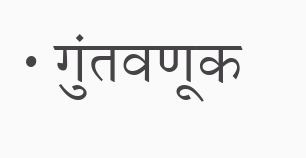• गुंतवणूक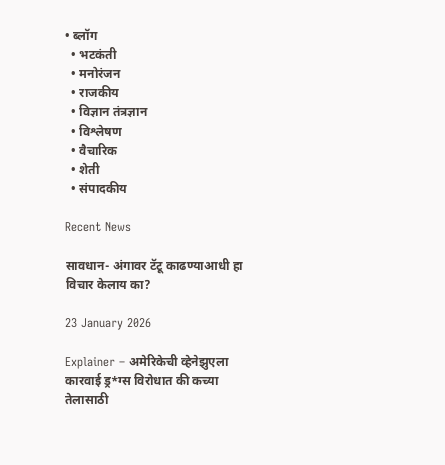• ब्लॉग
  • भटकंती
  • मनोरंजन
  • राजकीय
  • विज्ञान तंत्रज्ञान
  • विश्लेषण
  • वैचारिक
  • शेती
  • संपादकीय

Recent News

सावधान- अंगावर टॅटू काढण्याआधी हा विचार केलाय का?

23 January 2026

Explainer – अमेरिकेची व्हेनेझुएला कारवाई ड्र*ग्स विरोधात की कच्या तेलासाठी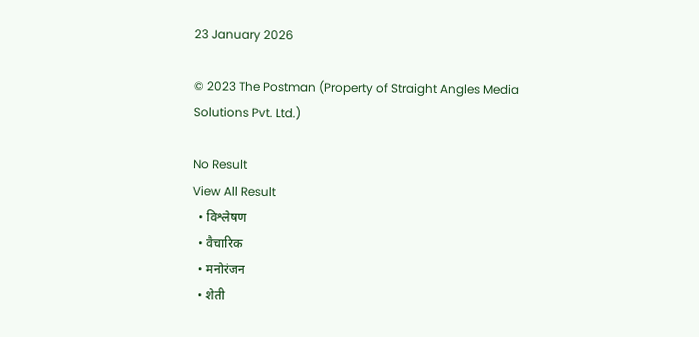23 January 2026

© 2023 The Postman (Property of Straight Angles Media Solutions Pvt. Ltd.)

No Result
View All Result
  • विश्लेषण
  • वैचारिक
  • मनोरंजन
  • शेती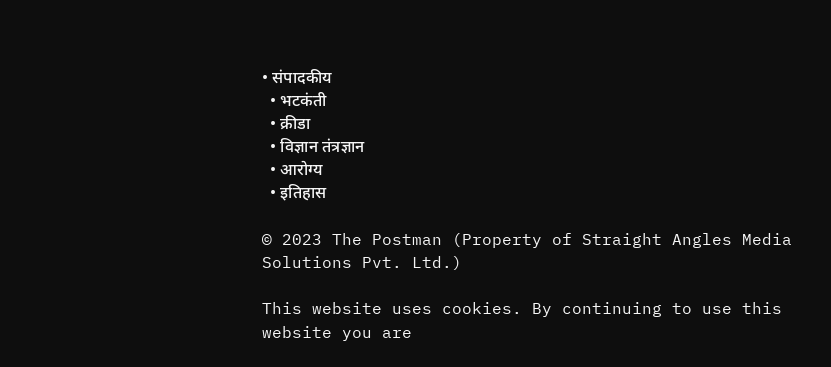• संपादकीय
  • भटकंती
  • क्रीडा
  • विज्ञान तंत्रज्ञान
  • आरोग्य
  • इतिहास

© 2023 The Postman (Property of Straight Angles Media Solutions Pvt. Ltd.)

This website uses cookies. By continuing to use this website you are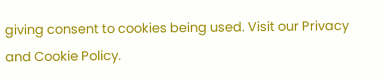giving consent to cookies being used. Visit our Privacy and Cookie Policy.